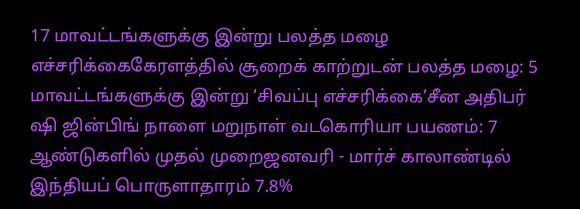17 மாவட்டங்களுக்கு இன்று பலத்த மழை எச்சரிக்கைகேரளத்தில் சூறைக் காற்றுடன் பலத்த மழை: 5 மாவட்டங்களுக்கு இன்று ‘சிவப்பு எச்சரிக்கை’சீன அதிபர் ஷி ஜின்பிங் நாளை மறுநாள் வடகொரியா பயணம்: 7 ஆண்டுகளில் முதல் முறைஜனவரி - மார்ச் காலாண்டில் இந்தியப் பொருளாதாரம் 7.8%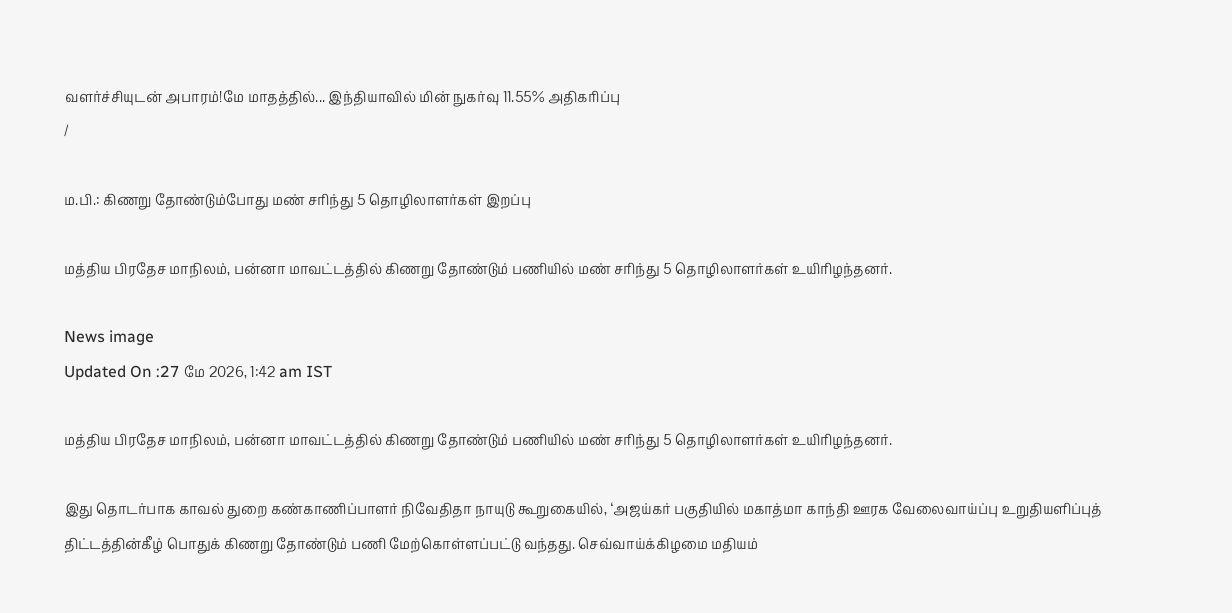வளர்ச்சியுடன் அபாரம்!மே மாதத்தில்... இந்தியாவில் மின் நுகர்வு 11.55% அதிகரிப்பு
/

ம.பி.: கிணறு தோண்டும்போது மண் சரிந்து 5 தொழிலாளர்கள் இறப்பு

மத்திய பிரதேச மாநிலம், பன்னா மாவட்டத்தில் கிணறு தோண்டும் பணியில் மண் சரிந்து 5 தொழிலாளர்கள் உயிரிழந்தனர்.

News image
Updated On :27 மே 2026, 1:42 am IST

மத்திய பிரதேச மாநிலம், பன்னா மாவட்டத்தில் கிணறு தோண்டும் பணியில் மண் சரிந்து 5 தொழிலாளர்கள் உயிரிழந்தனர்.

இது தொடர்பாக காவல் துறை கண்காணிப்பாளர் நிவேதிதா நாயுடு கூறுகையில், ‘அஜய்கர் பகுதியில் மகாத்மா காந்தி ஊரக வேலைவாய்ப்பு உறுதியளிப்புத் திட்டத்தின்கீழ் பொதுக் கிணறு தோண்டும் பணி மேற்கொள்ளப்பட்டு வந்தது. செவ்வாய்க்கிழமை மதியம்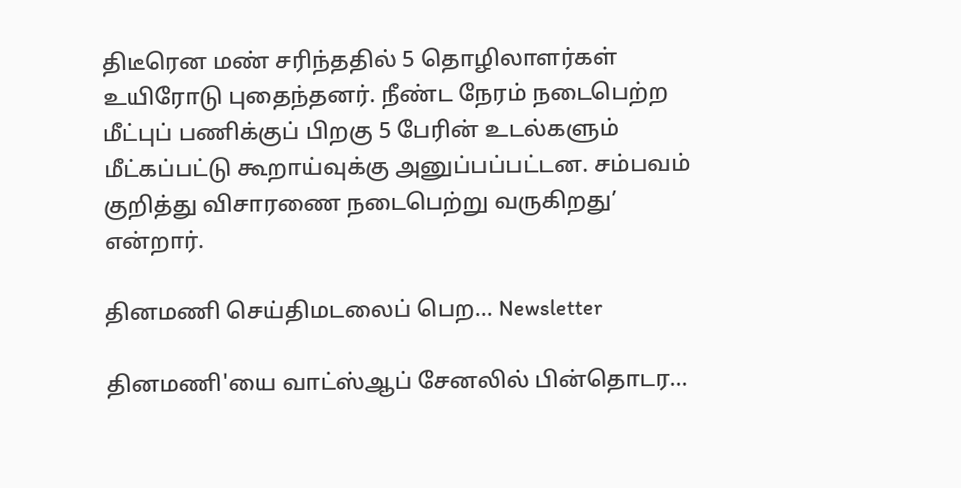திடீரென மண் சரிந்ததில் 5 தொழிலாளர்கள் உயிரோடு புதைந்தனர். நீண்ட நேரம் நடைபெற்ற மீட்புப் பணிக்குப் பிறகு 5 பேரின் உடல்களும் மீட்கப்பட்டு கூறாய்வுக்கு அனுப்பப்பட்டன. சம்பவம் குறித்து விசாரணை நடைபெற்று வருகிறது’ என்றார்.

தினமணி செய்திமடலைப் பெற... Newsletter

தினமணி'யை வாட்ஸ்ஆப் சேனலில் பின்தொடர...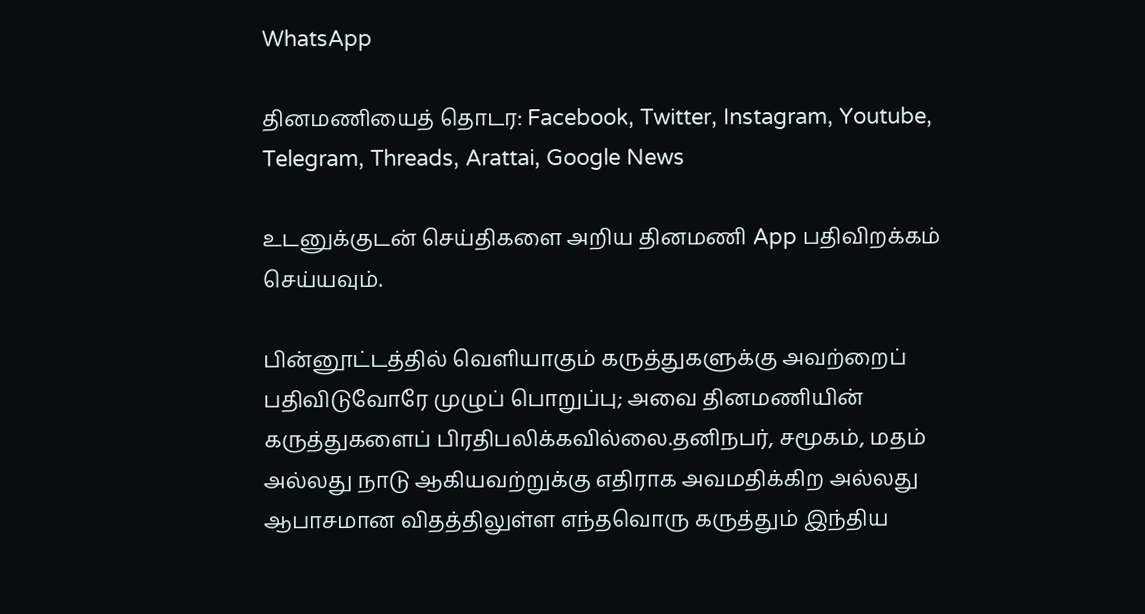WhatsApp

தினமணியைத் தொடர: Facebook, Twitter, Instagram, Youtube, Telegram, Threads, Arattai, Google News

உடனுக்குடன் செய்திகளை அறிய தினமணி App பதிவிறக்கம் செய்யவும்.

பின்னூட்டத்தில் வெளியாகும் கருத்துகளுக்கு அவற்றைப் பதிவிடுவோரே முழுப் பொறுப்பு; அவை தினமணியின் கருத்துகளைப் பிரதிபலிக்கவில்லை.தனிநபர், சமூகம், மதம் அல்லது நாடு ஆகியவற்றுக்கு எதிராக அவமதிக்கிற அல்லது ஆபாசமான விதத்திலுள்ள எந்தவொரு கருத்தும் இந்திய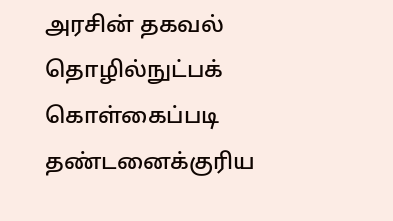அரசின் தகவல் தொழில்நுட்பக் கொள்கைப்படி தண்டனைக்குரிய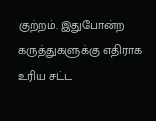குற்றம். இதுபோன்ற கருத்துகளுக்கு எதிராக உரிய சட்ட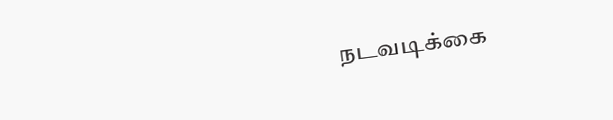நடவடிக்கை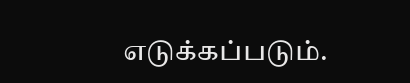எடுக்கப்படும்.